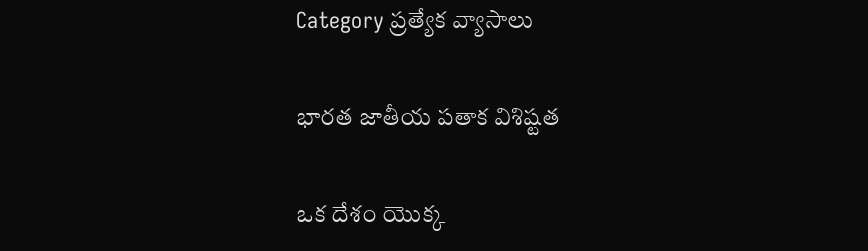Category ప్రత్యేక వ్యాసాలు

భారత జాతీయ పతాక విశిష్టత

ఒక దేశం యొక్క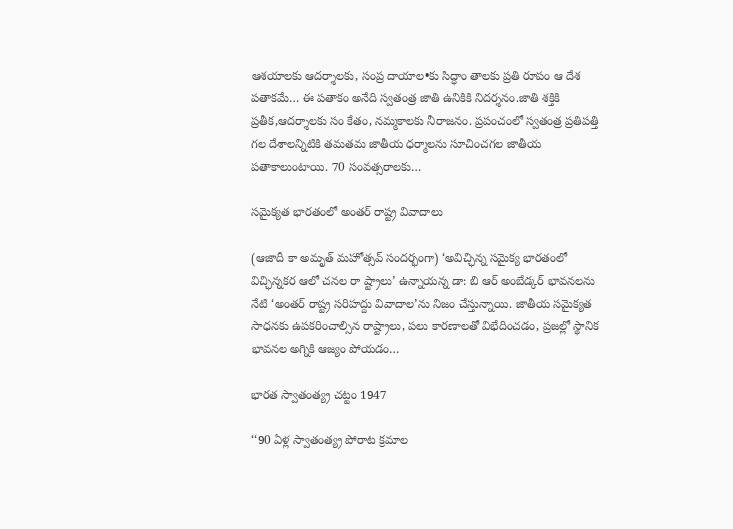ఆశయాలకు ఆదర్శాలకు, సంప్ర దాయాల•కు సిద్ధాం తాలకు ప్రతి రూపం ఆ దేశ పతాకమే… ఈ పతాకం అనేది స్వతంత్ర జాతి ఉనికికి నిదర్శనం.జాతి శక్తికి ప్రతీక,ఆదర్శాలకు సం కేతం, నమ్మకాలకు నీరాజనం. ప్రపంచంలో స్వతంత్ర ప్రతిపత్తి గల దేశాలన్నిటికి తమతమ జాతీయ ధర్మాలను సూచించగల జాతీయ పతాకాలుంటాయి. 70 సంవత్సరాలకు…

సమైక్యత భారతంలో అంతర్‌ ‌రాష్ట్ర వివాదాలు

(ఆజాదీ కా అమృత్‌ ‌మహోత్సవ్‌ ‌సందర్భంగా) ‘అవిచ్ఛిన్న సమైక్య భారతంలో విచ్ఛిన్నకర ఆలో చనల రా ష్ట్రాలు’ ఉన్నాయన్న డా: బి ఆర్‌ అం‌బేడ్కర్‌ ‌భావనలను నేటి ‘అంతర్‌ ‌రాష్ట్ర సరిహద్దు వివాదాల’ను నిజం చేస్తున్నాయి. జాతీయ సమైక్యత సాధనకు ఉపకరించాల్సిన రాష్ట్రాలు, పలు కారణాలతో విభేదించడం, ప్రజల్లో స్థానిక భావనల అగ్నికి ఆజ్యం పోయడం…

భారత స్వాతంత్య్ర చట్టం 1947

‘‘90 ఏళ్ల స్వాతంత్య్ర పోరాట క్రమాల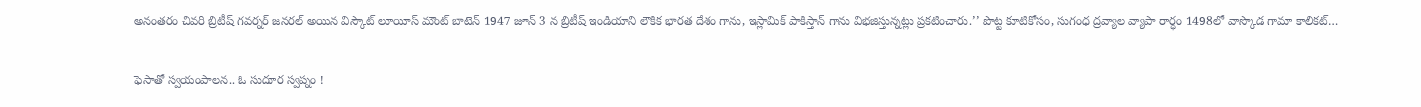అనంతరం చివరి బ్రిటీష్‌ ‌గవర్నర్‌ ‌జనరల్‌ అయిన విస్కౌట్‌ ‌లూయీస్‌ ‌మౌంట్‌ ‌బాటెన్‌ 1947 జూన్‌ 3 న బ్రిటీష్‌ ఇం‌డియాని లౌకిక భారత దేశం గాను, ఇస్లామిక్‌ ‌పాకిస్తాన్‌ ‌గాను విభజిస్తున్నట్లు ప్రకటించారు.’’ పొట్ట కూటికోసం, సుగంధ ద్రవ్యాల వ్యాపా రార్ధం 1498లో వాస్కొడ గామా కాలికట్‌…

ఫెసాతో స్వయంపాలన.. ఓ సుదూర స్వప్నం !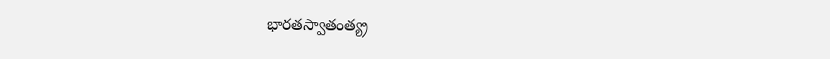భారతస్వాతంత్య్ర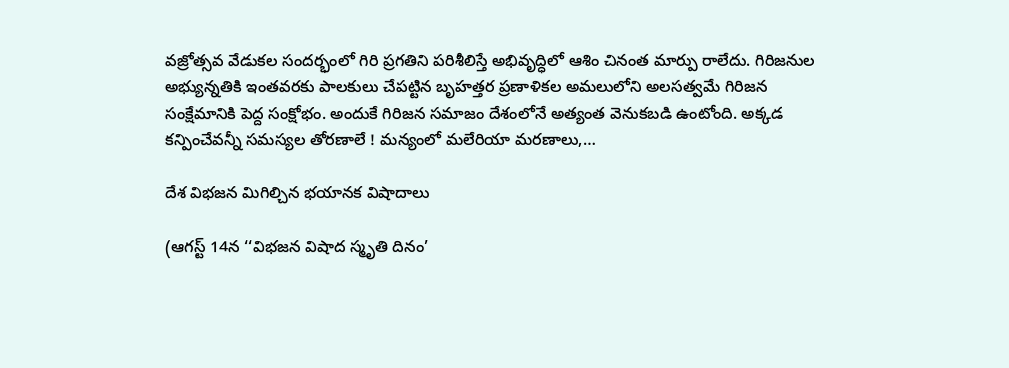వజ్రోత్సవ వేడుకల సందర్భంలో గిరి ప్రగతిని పరిశీలిస్తే అభివృద్ధిలో ఆశిం చినంత మార్పు రాలేదు. గిరిజనుల అభ్యున్నతికి ఇంతవరకు పాలకులు చేపట్టిన బృహత్తర ప్రణాళికల అమలులోని అలసత్వమే గిరిజన సంక్షేమానికి పెద్ద సంక్షోభం. అందుకే గిరిజన సమాజం దేశంలోనే అత్యంత వెనుకబడి ఉంటోంది. అక్కడ కన్పించేవన్నీ సమస్యల తోరణాలే ! మన్యంలో మలేరియా మరణాలు,…

దేశ విభజన మిగిల్చిన భయానక విషాదాలు

(ఆగస్ట్ 14న ‘‘విభజన విషాద స్మృతి దినం’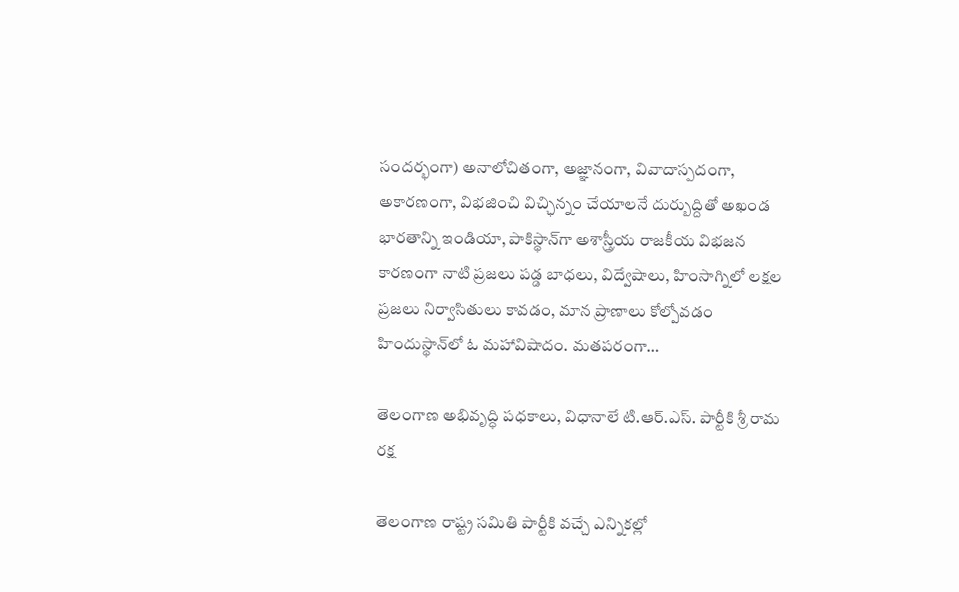సందర్భంగా) అనాలోచితంగా, అజ్ఞానంగా, వివాదాస్పదంగా, అకారణంగా, విభజించి విచ్ఛిన్నం చేయాలనే దుర్బుద్దితో అఖండ భారతాన్ని ఇండియా, పాకిస్థాన్‌గా అశాస్త్రీయ రాజకీయ విభజన కారణంగా నాటి ప్రజలు పడ్డ బాధలు, విద్వేషాలు, హింసాగ్నిలో లక్షల ప్రజలు నిర్వాసితులు కావడం, మాన ప్రాణాలు కోల్పోవడం హిందుస్థాన్‌లో ఓ మహావిషాదం. మతపరంగా…

తెలంగాణ అభివృద్ధి పధకాలు, విధానాలే టి.ఆర్‌.ఎస్‌. పార్టీకి శ్రీ రామ రక్ష

తెలంగాణ రాష్ట్ర సమితి పార్టీకి వచ్చే ఎన్నికల్లో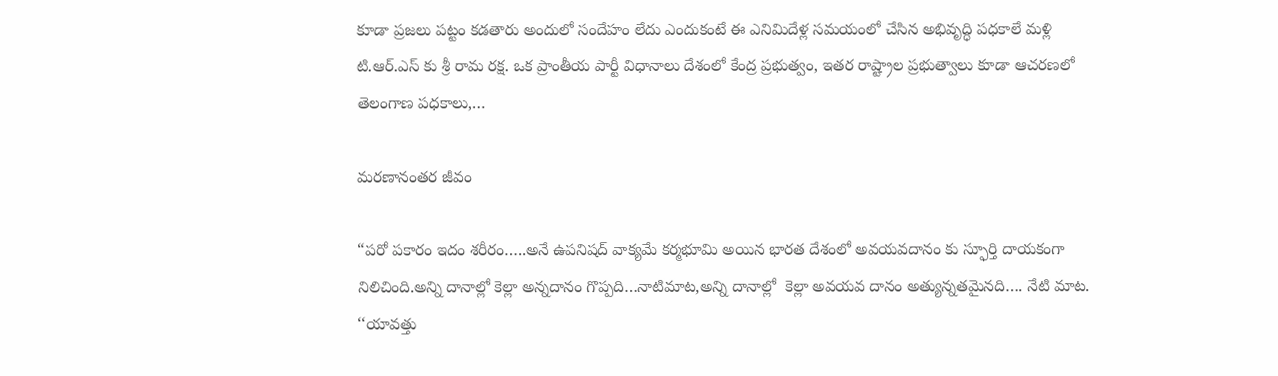కూడా ప్రజలు పట్టం కడతారు అందులో సందేహం లేదు ఎందుకంటే ఈ ఎనిమిదేళ్ల సమయంలో చేసిన అభివృద్ధి పధకాలే మళ్లి టి.ఆర్‌.ఎస్‌ ‌కు శ్రీ రామ రక్ష. ఒక ప్రాంతీయ పార్టీ విధానాలు దేశంలో కేంద్ర ప్రభుత్వం, ఇతర రాష్ట్రాల ప్రభుత్వాలు కూడా ఆచరణలో తెలంగాణ పధకాలు,…

మరణానంతర జీవం

“పరో పకారం ఇదం శరీరం…..అనే ఉపనిషద్‌ ‌వాక్యమే కర్మభూమి అయిన భారత దేశంలో అవయవదానం కు స్ఫూర్తి దాయకంగా నిలిచింది.అన్ని దానాల్లో కెల్లా అన్నదానం గొప్పది…నాటిమాట,అన్ని దానాల్లో  కెల్లా అవయవ దానం అత్యున్నతమైనది…. నేటి మాట. ‘‘యావత్తు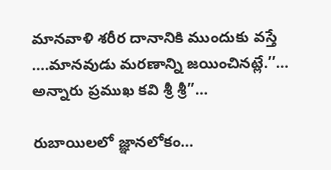మానవాళి శరీర దానానికి ముందుకు వస్తే ….మానవుడు మరణాన్ని జయించినట్లే.’’… అన్నారు ప్రముఖ కవి శ్రీ శ్రీ”…

రుబాయిలలో జ్ఞానలోకం…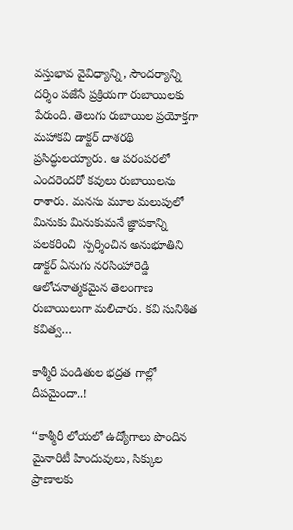వస్తుభావ వైవిధ్యాన్ని, సౌందర్యాన్ని దర్శిం పజేసే ప్రక్రియగా రుబాయిలకు పేరుంది. తెలుగు రుబాయిల ప్రయోక్తగా మహాకవి డాక్టర్‌ ‌దాశరథి ప్రసిద్ధులయ్యారు. ఆ పరంపరలో ఎందరెందరో కవులు రుబాయిలను రాశారు. మనసు మూల మలుపులో మినుకు మినుకుమనే జ్ఞాపకాన్ని పలకరించి  స్పర్శించిన అనుభూతిని డాక్టర్‌ ఏనుగు నరసింహారెడ్డి ఆలోచనాత్మకమైన తెలంగాణ  రుబాయిలుగా మలిచారు. కవి సునిశిత కవిత్వ…

కాశ్మీరీ పండితుల భద్రత గాల్లో దీపమైందా..!

‘‘కాశ్మీరీ లోయలో ఉద్యోగాలు పొందిన మైనారిటీ హిందువులు, సిక్కుల ప్రాణాలకు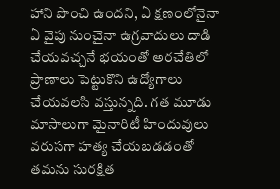హాని పొంచి ఉందని, ఏ క్షణంలోనైనా ఏ వైపు నుంచైనా ఉగ్రవాదులు దాడి చేయవచ్చనే భయంతో అరచేతిలో ప్రాణాలు పెట్టుకొని ఉద్యోగాలు చేయవలసి వస్తున్నది. గత మూడు మాసాలుగా మైనారిటీ హిందువులు వరుసగా హత్య చేయబడడంతో తమను సురక్షిత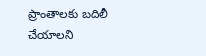ప్రాంతాలకు బదిలీ చేయాలని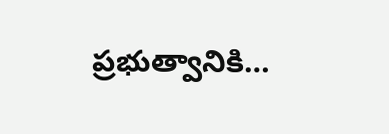ప్రభుత్వానికి…